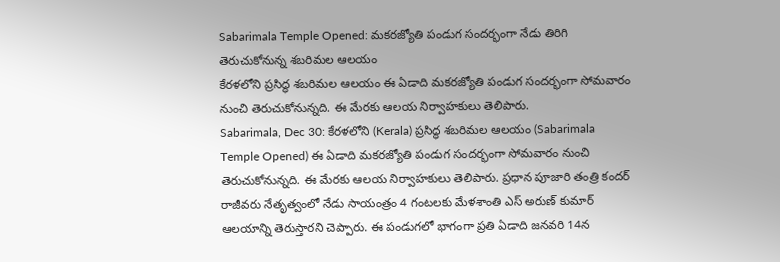Sabarimala Temple Opened: మకరజ్యోతి పండుగ సందర్భంగా నేడు తిరిగి తెరుచుకోనున్న శబరిమల ఆలయం
కేరళలోని ప్రసిద్ధ శబరిమల ఆలయం ఈ ఏడాది మకరజ్యోతి పండుగ సందర్భంగా సోమవారం నుంచి తెరుచుకోనున్నది. ఈ మేరకు ఆలయ నిర్వాహకులు తెలిపారు.
Sabarimala, Dec 30: కేరళలోని (Kerala) ప్రసిద్ధ శబరిమల ఆలయం (Sabarimala Temple Opened) ఈ ఏడాది మకరజ్యోతి పండుగ సందర్భంగా సోమవారం నుంచి తెరుచుకోనున్నది. ఈ మేరకు ఆలయ నిర్వాహకులు తెలిపారు. ప్రధాన పూజారి తంత్రి కందర్ రాజీవరు నేతృత్వంలో నేడు సాయంత్రం 4 గంటలకు మేళశాంతి ఎస్ అరుణ్ కుమార్ ఆలయాన్ని తెరుస్తారని చెప్పారు. ఈ పండుగలో భాగంగా ప్రతి ఏడాది జనవరి 14న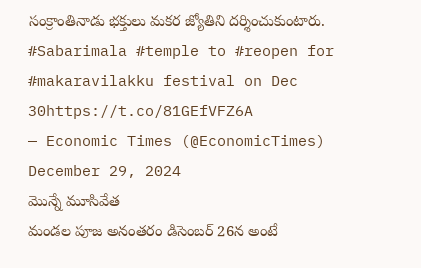సంక్రాంతినాడు భక్తులు మకర జ్యోతిని దర్శించుకుంటారు.
#Sabarimala #temple to #reopen for #makaravilakku festival on Dec 30https://t.co/81GEfVFZ6A
— Economic Times (@EconomicTimes) December 29, 2024
మొన్నే మూసివేత
మండల పూజ అనంతరం డిసెంబర్ 26న అంటే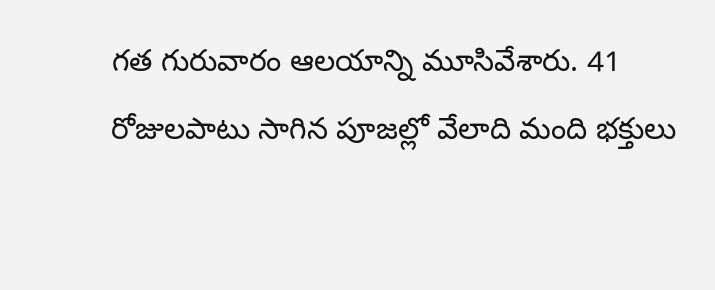గత గురువారం ఆలయాన్ని మూసివేశారు. 41 రోజులపాటు సాగిన పూజల్లో వేలాది మంది భక్తులు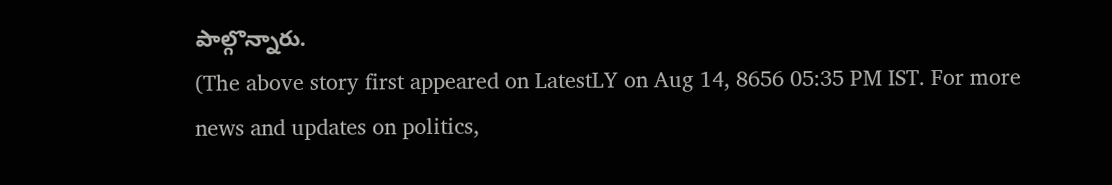పాల్గొన్నారు.
(The above story first appeared on LatestLY on Aug 14, 8656 05:35 PM IST. For more news and updates on politics,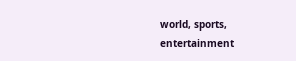world, sports, entertainment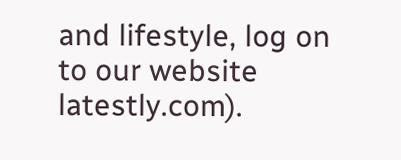and lifestyle, log on to our website latestly.com).